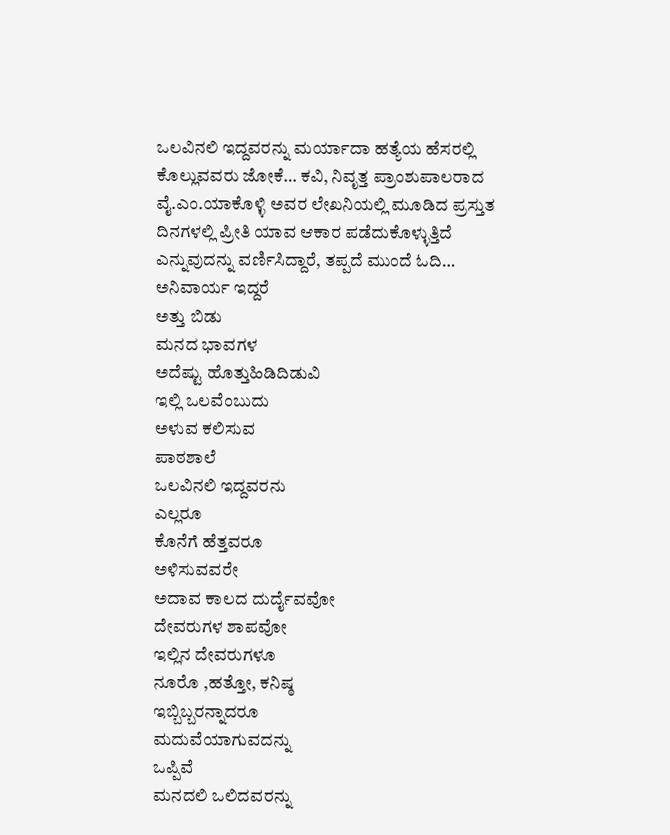ಒಲವಿನಲಿ ಇದ್ದವರನ್ನು ಮರ್ಯಾದಾ ಹತ್ಯೆಯ ಹೆಸರಲ್ಲಿ ಕೊಲ್ಲುವವರು ಜೋಕೆ… ಕವಿ, ನಿವೃತ್ತ ಪ್ರಾಂಶುಪಾಲರಾದ ವೈ.ಎಂ.ಯಾಕೊಳ್ಳಿ ಅವರ ಲೇಖನಿಯಲ್ಲಿ ಮೂಡಿದ ಪ್ರಸ್ತುತ ದಿನಗಳಲ್ಲಿ ಪ್ರೀತಿ ಯಾವ ಆಕಾರ ಪಡೆದುಕೊಳ್ಳುತ್ತಿದೆ ಎನ್ನುವುದನ್ನು ವರ್ಣಿಸಿದ್ದಾರೆ, ತಪ್ಪದೆ ಮುಂದೆ ಓದಿ…
ಅನಿವಾರ್ಯ ಇದ್ದರೆ
ಅತ್ತು ಬಿಡು
ಮನದ ಭಾವಗಳ
ಅದೆಷ್ಟು ಹೊತ್ತುಹಿಡಿದಿಡುವಿ
ಇಲ್ಲಿ ಒಲವೆಂಬುದು
ಅಳುವ ಕಲಿಸುವ
ಪಾಠಶಾಲೆ
ಒಲವಿನಲಿ ಇದ್ದವರನು
ಎಲ್ಲರೂ
ಕೊನೆಗೆ ಹೆತ್ತವರೂ
ಅಳಿಸುವವರೇ
ಅದಾವ ಕಾಲದ ದುರ್ದೈವವೋ
ದೇವರುಗಳ ಶಾಪವೋ
ಇಲ್ಲಿನ ದೇವರುಗಳೂ
ನೂರೊ ,ಹತ್ತೋ, ಕನಿಷ್ಠ
ಇಬ್ಬಿಬ್ಬರನ್ನಾದರೂ
ಮದುವೆಯಾಗುವದನ್ನು
ಒಪ್ಪಿವೆ
ಮನದಲಿ ಒಲಿದವರನ್ನು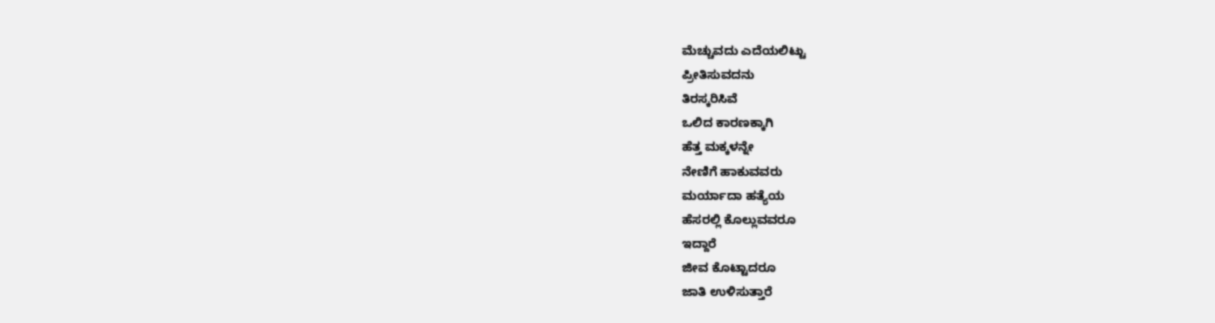ಮೆಚ್ಚುವದು ಎದೆಯಲಿಟ್ಟು
ಪ್ರೀತಿಸುವದನು
ತಿರಸ್ಕರಿಸಿವೆ
ಒಲಿದ ಕಾರಣಕ್ಕಾಗಿ
ಹೆತ್ತ ಮಕ್ಕಳನ್ನೇ
ನೇಣಿಗೆ ಹಾಕುವವರು
ಮರ್ಯಾದಾ ಹತ್ಯೆಯ
ಹೆಸರಲ್ಲಿ ಕೊಲ್ಲುವವರೂ
ಇದ್ದಾರೆ
ಜೀವ ಕೊಟ್ಟಾದರೂ
ಜಾತಿ ಉಳಿಸುತ್ತಾರೆ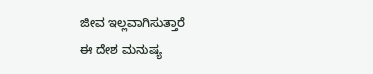ಜೀವ ಇಲ್ಲವಾಗಿಸುತ್ತಾರೆ
ಈ ದೇಶ ಮನುಷ್ಯ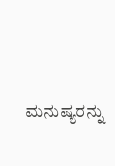ಮನುಷ್ಯರನ್ನು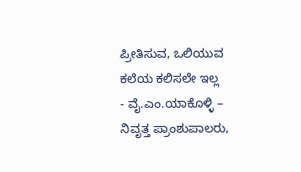ಪ್ರೀತಿಸುವ, ಒಲಿಯುವ
ಕಲೆಯ ಕಲಿಸಲೇ ಇಲ್ಲ
- ವೈ.ಎಂ.ಯಾಕೊಳ್ಳಿ – ನಿವೃತ್ತ ಪ್ರಾಂಶುಪಾಲರು,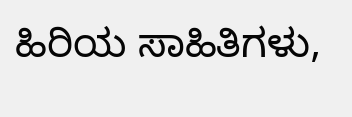ಹಿರಿಯ ಸಾಹಿತಿಗಳು,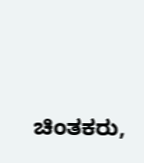ಚಿಂತಕರು,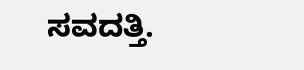ಸವದತ್ತಿ.